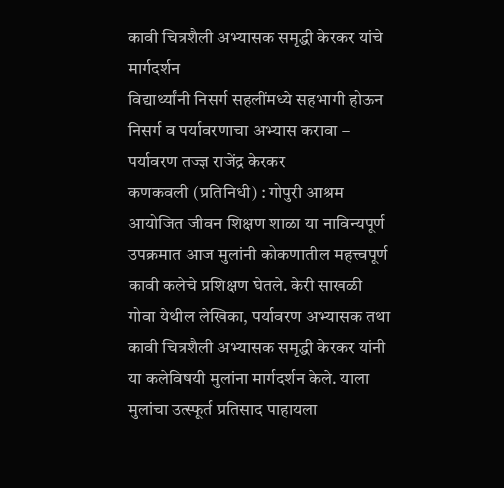कावी चित्रशैली अभ्यासक समृद्धी केरकर यांचे मार्गदर्शन
विद्यार्थ्यांनी निसर्ग सहलींमध्ये सहभागी होऊन निसर्ग व पर्यावरणाचा अभ्यास करावा – पर्यावरण तज्ज्ञ राजेंद्र केरकर
कणकवली (प्रतिनिधी) : गोपुरी आश्रम आयोजित जीवन शिक्षण शाळा या नाविन्यपूर्ण उपक्रमात आज मुलांनी कोकणातील महत्त्वपूर्ण कावी कलेचे प्रशिक्षण घेतले. केरी साखळी गोवा येथील लेखिका, पर्यावरण अभ्यासक तथा कावी चित्रशैली अभ्यासक समृद्धी केरकर यांनी या कलेविषयी मुलांना मार्गदर्शन केले. याला मुलांचा उत्स्फूर्त प्रतिसाद पाहायला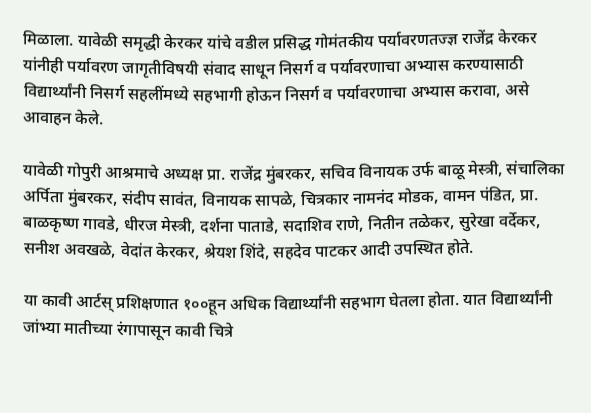मिळाला. यावेळी समृद्धी केरकर यांचे वडील प्रसिद्ध गोमंतकीय पर्यावरणतज्ज्ञ राजेंद्र केरकर यांनीही पर्यावरण जागृतीविषयी संवाद साधून निसर्ग व पर्यावरणाचा अभ्यास करण्यासाठी विद्यार्थ्यांनी निसर्ग सहलींमध्ये सहभागी होऊन निसर्ग व पर्यावरणाचा अभ्यास करावा, असे आवाहन केले.

यावेळी गोपुरी आश्रमाचे अध्यक्ष प्रा. राजेंद्र मुंबरकर, सचिव विनायक उर्फ बाळू मेस्त्री, संचालिका अर्पिता मुंबरकर, संदीप सावंत, विनायक सापळे, चित्रकार नामनंद मोडक, वामन पंडित, प्रा. बाळकृष्ण गावडे, धीरज मेस्त्री, दर्शना पाताडे, सदाशिव राणे, नितीन तळेकर, सुरेखा वर्देकर, सनीश अवखळे, वेदांत केरकर, श्रेयश शिंदे, सहदेव पाटकर आदी उपस्थित होते.

या कावी आर्टस् प्रशिक्षणात १००हून अधिक विद्यार्थ्यांनी सहभाग घेतला होता. यात विद्यार्थ्यांनी जांभ्या मातीच्या रंगापासून कावी चित्रे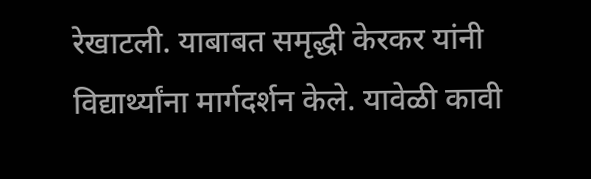रेखाटली. याबाबत समृद्धी केरकर यांनी विद्यार्थ्यांना मार्गदर्शन केले. यावेळी कावी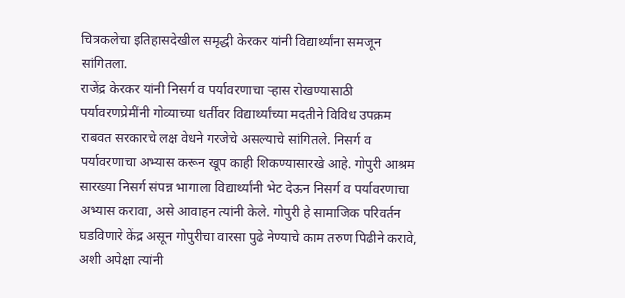चित्रकलेचा इतिहासदेखील समृद्धी केरकर यांनी विद्यार्थ्यांना समजून सांगितला.
राजेंद्र केरकर यांनी निसर्ग व पर्यावरणाचा ऱ्हास रोखण्यासाठी पर्यावरणप्रेमींनी गोव्याच्या धर्तीवर विद्यार्थ्यांच्या मदतीने विविध उपक्रम राबवत सरकारचे लक्ष वेधने गरजेचे असल्याचे सांगितले. निसर्ग व पर्यावरणाचा अभ्यास करून खूप काही शिकण्यासारखे आहे. गोपुरी आश्रम सारख्या निसर्ग संपन्न भागाला विद्यार्थ्यांनी भेट देऊन निसर्ग व पर्यावरणाचा अभ्यास करावा, असे आवाहन त्यांनी केले. गोपुरी हे सामाजिक परिवर्तन घडविणारे केंद्र असून गोपुरीचा वारसा पुढे नेण्याचे काम तरुण पिढीने करावे, अशी अपेक्षा त्यांनी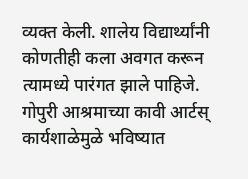व्यक्त केली. शालेय विद्यार्थ्यांनी कोणतीही कला अवगत करून त्यामध्ये पारंगत झाले पाहिजे. गोपुरी आश्रमाच्या कावी आर्टस् कार्यशाळेमुळे भविष्यात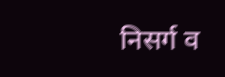निसर्ग व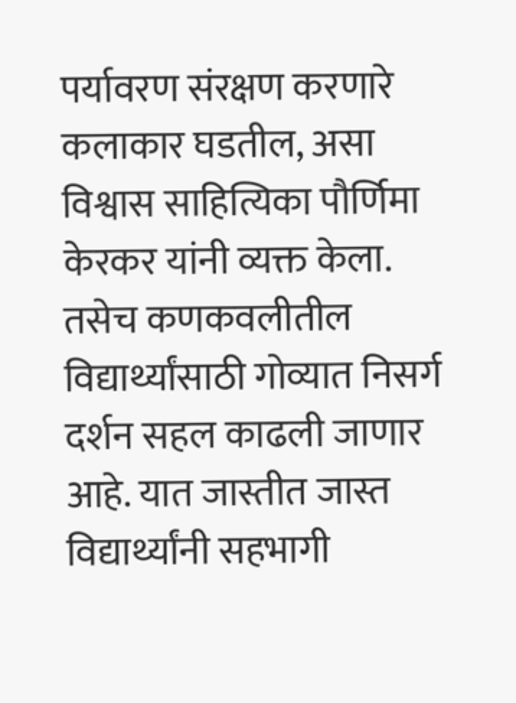पर्यावरण संरक्षण करणारे कलाकार घडतील, असा विश्वास साहित्यिका पौर्णिमा केरकर यांनी व्यक्त केला. तसेच कणकवलीतील विद्यार्थ्यांसाठी गोव्यात निसर्ग दर्शन सहल काढली जाणार आहे. यात जास्तीत जास्त विद्यार्थ्यांनी सहभागी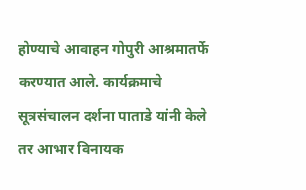होण्याचे आवाहन गोपुरी आश्रमातर्फे करण्यात आले. कार्यक्रमाचे सूत्रसंचालन दर्शना पाताडे यांनी केले तर आभार विनायक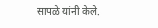सापळे यांनी केले.